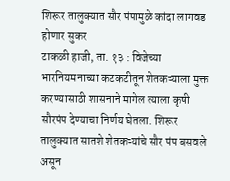शिरूर तालुक्यात सौर पंपामुळे कांदा लागवड होणार सुकर
टाकळी हाजी, ता. १३ : विजेच्या भारनियमनाच्या कटकटीतून शेतकऱ्याला मुक्त करण्यासाठी शासनाने मागेल त्याला कृषी सौरपंप देण्याचा निर्णय घेतला. शिरूर तालुक्यात सातशे शेतकऱ्यांचे सौर पंप बसवले असून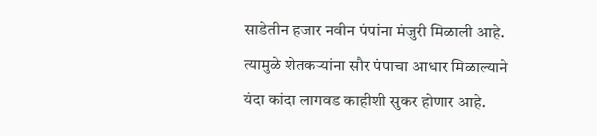साडेतीन हजार नवीन पंपांना मंजुरी मिळाली आहे. त्यामुळे शेतकऱ्यांना सौर पंपाचा आधार मिळाल्याने यंदा कांदा लागवड काहीशी सुकर होणार आहे.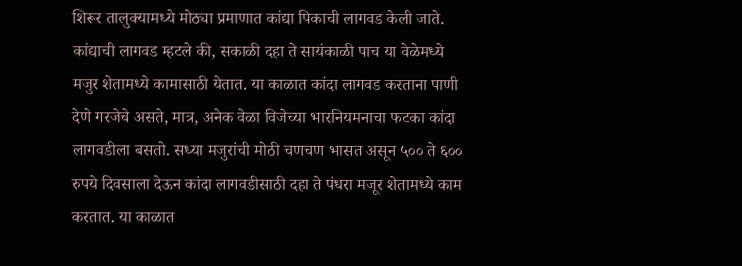शिरूर तालुक्यामध्ये मोठ्या प्रमाणात कांद्या पिकाची लागवड केली जाते. कांद्याची लागवड म्हटले की, सकाळी दहा ते सायंकाळी पाच या वेळेमध्ये मजुर शेतामध्ये कामासाठी येतात. या काळात कांदा लागवड करताना पाणी देणे गरजेचे असते, मात्र, अनेक वेळा विजेच्या भारनियमनाचा फटका कांदा लागवडीला बसतो. सध्या मजुरांची मोठी चणचण भासत असून ५०० ते ६०० रुपये दिवसाला देऊन कांदा लागवडीसाठी दहा ते पंधरा मजूर शेतामध्ये काम करतात. या काळात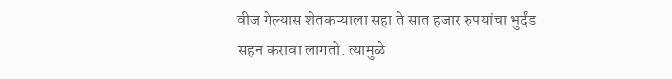वीज गेल्यास शेतकऱ्याला सहा ते सात हजार रुपयांचा भुर्दंड सहन करावा लागतो. त्यामुळे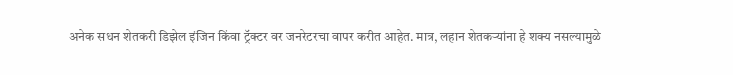अनेक सधन शेतकरी डिझेल इंजिन किंवा ट्रॅक्टर वर जनरेटरचा वापर करीत आहेत. मात्र, लहान शेतकऱ्यांना हे शक्य नसल्यामुळे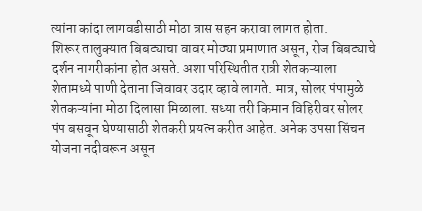त्यांना कांदा लागवडीसाठी मोठा त्रास सहन करावा लागत होता.
शिरूर तालुक्यात बिबट्याचा वावर मोठ्या प्रमाणात असून, रोज बिबट्याचे दर्शन नागरीकांना होत असते. अशा परिस्थितीत रात्री शेतकऱ्याला शेतामध्ये पाणी देताना जिवावर उदार व्हावे लागते. मात्र, सोलर पंपामुळे शेतकऱ्यांना मोठा दिलासा मिळाला. सध्या तरी किमान विहिरीवर सोलर पंप बसवून घेण्यासाठी शेतकरी प्रयत्न करीत आहेत. अनेक उपसा सिंचन योजना नदीवरून असून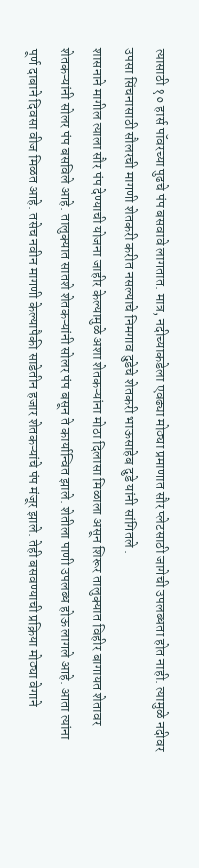त्यासाठी १० हार्स पॉवरच्या पुढचे पंप बसवावे लागतात. मात्र, नदीच्याकडेला एवढ्या मोठ्या प्रमाणात सौर प्लेटसाठी जागेची उपलब्धता होत नाही. त्यामुळे नदीवर उपसा सिंचनासाठी सौलरची मागणी शेतकरी करीत नसल्याचे निमगाव दुडेचे शेतकरी भाऊसाहेब दुडे यांनी सांगितले .
शासनाने मागील त्याला सौर पंप देण्याची योजना जाहीर केल्यामुळे अशा शेतकऱ्यांना मोठा दिलासा मिळाला असून शिरूर तालुक्यात विहीर बागायत शेतावर शेतकऱ्यांनी सोलर पंप बसविले आहे. तालुक्यात सातशे शेतकऱ्यांनी सोलर पंप बसून ते कार्यान्वित झाले. शेतीला पाणी उपलब्ध होऊ लागले आहे. आता त्यांना पूर्ण दाबाने दिवसा वीज मिळत आहे. तसेच नवीन मागणी केल्यापैकी साडेतीन हजार शेतकऱ्यांचे पंप मंजूर झाले. तेही बसवण्याची प्रक्रिया मोठ्या वेगाने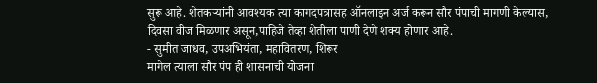सुरू आहे. शेतकऱ्यांनी आवश्यक त्या कागदपत्रासह ऑनलाइन अर्ज करून सौर पंपाची मागणी केल्यास, दिवसा वीज मिळणार असून,पाहिजे तेव्हा शेतीला पाणी देणे शक्य होणार आहे.
- सुमीत जाधव, उपअभियंता, महावितरण, शिरूर
मागेल त्याला सौर पंप ही शासनाची योजना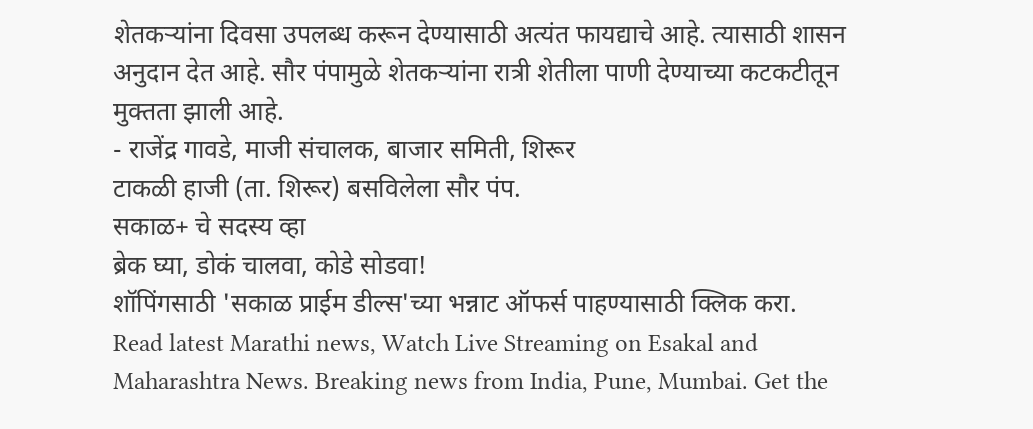शेतकऱ्यांना दिवसा उपलब्ध करून देण्यासाठी अत्यंत फायद्याचे आहे. त्यासाठी शासन अनुदान देत आहे. सौर पंपामुळे शेतकऱ्यांना रात्री शेतीला पाणी देण्याच्या कटकटीतून मुक्तता झाली आहे.
- राजेंद्र गावडे, माजी संचालक, बाजार समिती, शिरूर
टाकळी हाजी (ता. शिरूर) बसविलेला सौर पंप.
सकाळ+ चे सदस्य व्हा
ब्रेक घ्या, डोकं चालवा, कोडे सोडवा!
शॉपिंगसाठी 'सकाळ प्राईम डील्स'च्या भन्नाट ऑफर्स पाहण्यासाठी क्लिक करा.
Read latest Marathi news, Watch Live Streaming on Esakal and Maharashtra News. Breaking news from India, Pune, Mumbai. Get the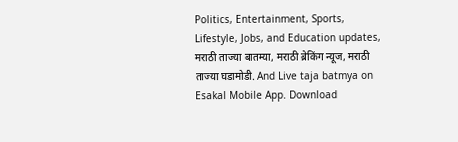Politics, Entertainment, Sports, Lifestyle, Jobs, and Education updates, मराठी ताज्या बातम्या, मराठी ब्रेकिंग न्यूज, मराठी ताज्या घडामोडी. And Live taja batmya on Esakal Mobile App. Download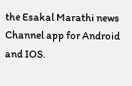the Esakal Marathi news Channel app for Android and IOS.